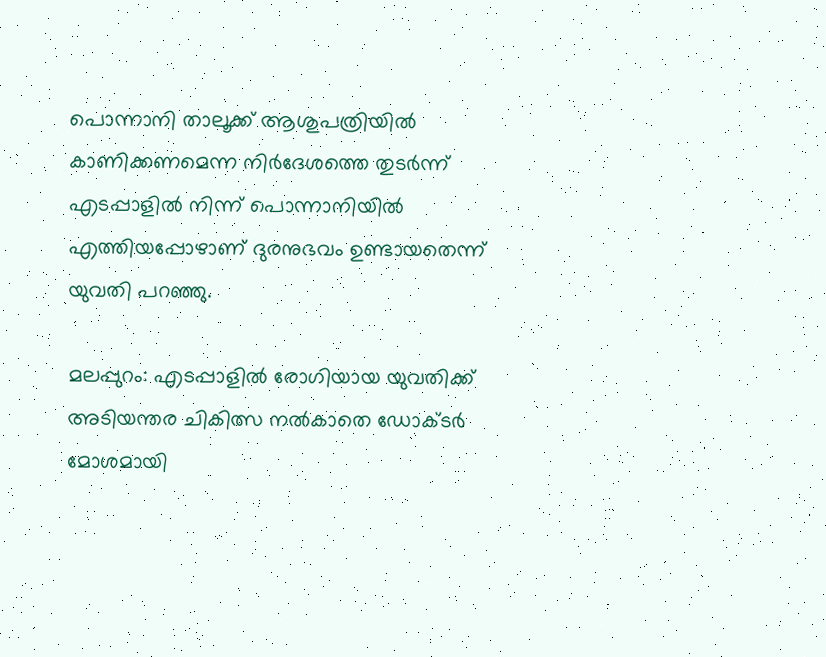പൊന്നാനി താലൂക്ക് ആശുപത്രിയിൽ കാണിക്കണമെന്ന നിർദേശത്തെ തുടർന്ന് എടപ്പാളിൽ നിന്ന് പൊന്നാനിയിൽ എത്തിയപ്പോഴാണ് ദുരനുഭവം ഉണ്ടായതെന്ന് യുവതി പറഞ്ഞു.

മലപ്പുറം: എടപ്പാളിൽ രോഗിയായ യുവതിക്ക് അടിയന്തര ചികിത്സ നൽകാതെ ഡോക്ടർ മോശമായി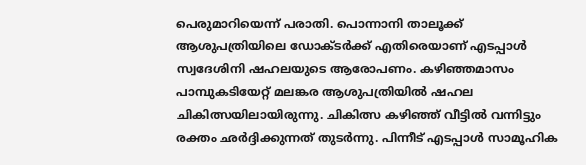പെരുമാറിയെന്ന് പരാതി. പൊന്നാനി താലൂക്ക് ആശുപത്രിയിലെ ഡോക്ടർക്ക് എതിരെയാണ് എടപ്പാൾ സ്വദേശിനി ഷഹലയുടെ ആരോപണം. കഴിഞ്ഞമാസം പാമ്പുകടിയേറ്റ് മലങ്കര ആശുപത്രിയിൽ ഷഹല ചികിത്സയിലായിരുന്നു. ചികിത്സ കഴിഞ്ഞ് വീട്ടിൽ വന്നിട്ടും രക്തം ഛർദ്ദിക്കുന്നത് തുടർന്നു. പിന്നീട് എടപ്പാൾ സാമൂഹിക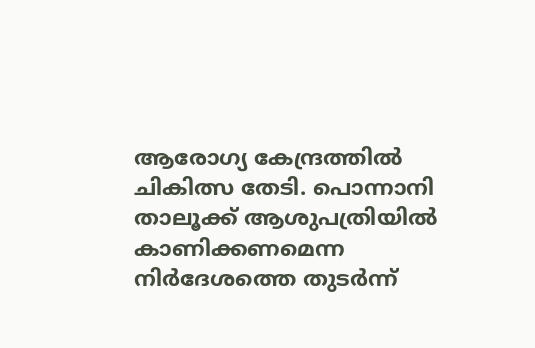ആരോഗ്യ കേന്ദ്രത്തിൽ ചികിത്സ തേടി. പൊന്നാനി താലൂക്ക് ആശുപത്രിയിൽ കാണിക്കണമെന്ന നിർദേശത്തെ തുടർന്ന്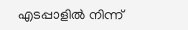എടപ്പാളിൽ നിന്ന്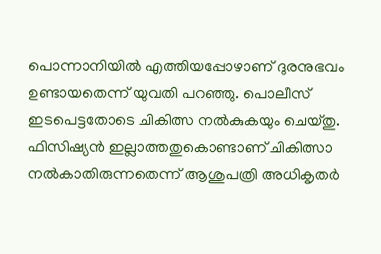പൊന്നാനിയിൽ എത്തിയപ്പോഴാണ് ദുരനുഭവം ഉണ്ടായതെന്ന് യുവതി പറഞ്ഞു. പൊലീസ് ഇടപെട്ടതോടെ ചികിത്സ നൽകുകയും ചെയ്തു. ഫിസിഷ്യൻ ഇല്ലാത്തതുകൊണ്ടാണ് ചികിത്സാ നൽകാതിരുന്നതെന്ന് ആശുപത്രി അധികൃതർ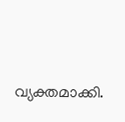വ്യക്തമാക്കി.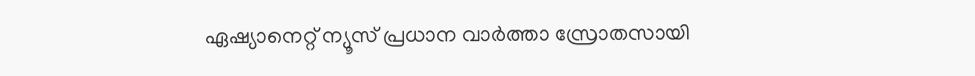ഏഷ്യാനെറ്റ് ന്യൂസ് പ്രധാന വാർത്താ സ്രോതസായി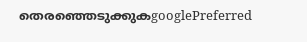തെരഞ്ഞെടുക്കുകgooglePreferred